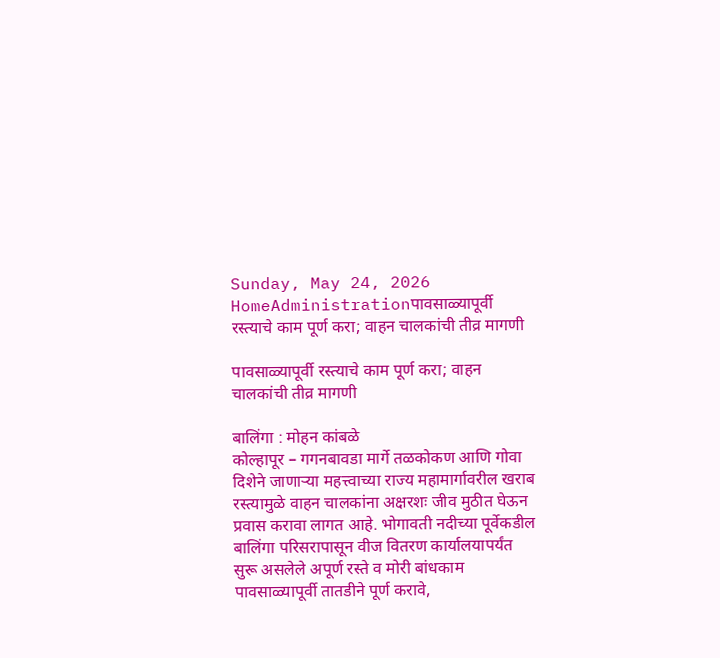Sunday, May 24, 2026
HomeAdministrationपावसाळ्यापूर्वी रस्त्याचे काम पूर्ण करा; वाहन चालकांची तीव्र मागणी

पावसाळ्यापूर्वी रस्त्याचे काम पूर्ण करा; वाहन चालकांची तीव्र मागणी

बालिंगा : मोहन कांबळे
कोल्हापूर – गगनबावडा मार्गे तळकोकण आणि गोवा दिशेने जाणाऱ्या महत्त्वाच्या राज्य महामार्गावरील खराब रस्त्यामुळे वाहन चालकांना अक्षरशः जीव मुठीत घेऊन प्रवास करावा लागत आहे. भोगावती नदीच्या पूर्वेकडील बालिंगा परिसरापासून वीज वितरण कार्यालयापर्यंत सुरू असलेले अपूर्ण रस्ते व मोरी बांधकाम पावसाळ्यापूर्वी तातडीने पूर्ण करावे,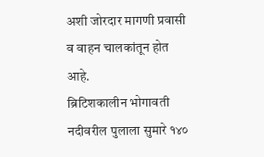अशी जोरदार मागणी प्रवासी व वाहन चालकांतून होत आहे.
ब्रिटिशकालीन भोगावती नदीवरील पुलाला सुमारे १४०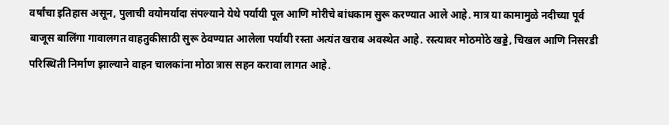वर्षांचा इतिहास असून, पुलाची वयोमर्यादा संपल्याने येथे पर्यायी पूल आणि मोरीचे बांधकाम सुरू करण्यात आले आहे. मात्र या कामामुळे नदीच्या पूर्व बाजूस बालिंगा गावालगत वाहतुकीसाठी सुरू ठेवण्यात आलेला पर्यायी रस्ता अत्यंत खराब अवस्थेत आहे. रस्त्यावर मोठमोठे खड्डे, चिखल आणि निसरडी परिस्थिती निर्माण झाल्याने वाहन चालकांना मोठा त्रास सहन करावा लागत आहे.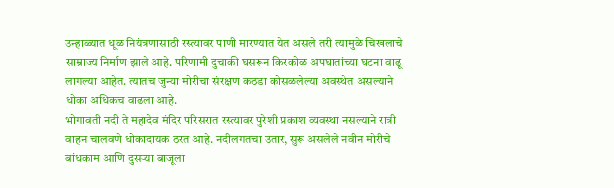उन्हाळ्यात धूळ नियंत्रणासाठी रस्त्यावर पाणी मारण्यात येत असले तरी त्यामुळे चिखलाचे साम्राज्य निर्माण झाले आहे. परिणामी दुचाकी घसरून किरकोळ अपघातांच्या घटना वाढू लागल्या आहेत. त्यातच जुन्या मोरीचा संरक्षण कठडा कोसळलेल्या अवस्थेत असल्याने धोका अधिकच वाढला आहे.
भोगावती नदी ते महादेव मंदिर परिसरात रस्त्यावर पुरेशी प्रकाश व्यवस्था नसल्याने रात्री वाहन चालवणे धोकादायक ठरत आहे. नदीलगतचा उतार, सुरू असलेले नवीन मोरीचे बांधकाम आणि दुसऱ्या बाजूला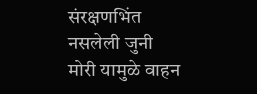संरक्षणभिंत नसलेली जुनी मोरी यामुळे वाहन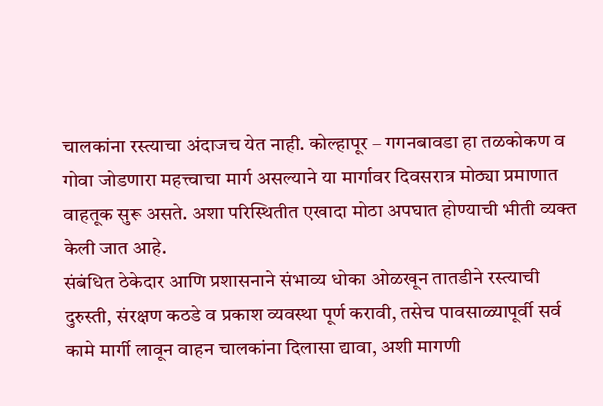चालकांना रस्त्याचा अंदाजच येत नाही. कोल्हापूर – गगनबावडा हा तळकोकण व गोवा जोडणारा महत्त्वाचा मार्ग असल्याने या मार्गावर दिवसरात्र मोठ्या प्रमाणात वाहतूक सुरू असते. अशा परिस्थितीत एखादा मोठा अपघात होण्याची भीती व्यक्त केली जात आहे.
संबंधित ठेकेदार आणि प्रशासनाने संभाव्य धोका ओळखून तातडीने रस्त्याची दुरुस्ती, संरक्षण कठडे व प्रकाश व्यवस्था पूर्ण करावी, तसेच पावसाळ्यापूर्वी सर्व कामे मार्गी लावून वाहन चालकांना दिलासा द्यावा, अशी मागणी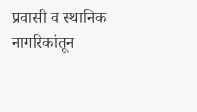प्रवासी व स्थानिक नागरिकांतून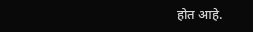होत आहे.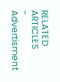RELATED ARTICLES
- Advertisment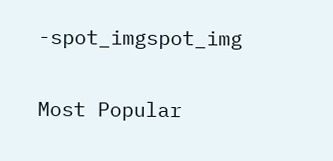-spot_imgspot_img

Most Popular